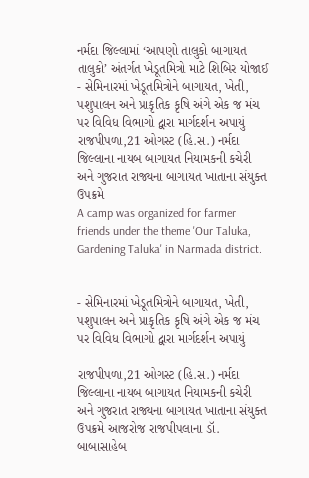નર્મદા જિલ્લામાં ‘આપણો તાલુકો બાગાયત તાલુકો’ અંતર્ગત ખેડૂતમિત્રો માટે શિબિર યોજાઈ
- સેમિનારમાં ખેડૂતમિત્રોને બાગાયત, ખેતી, પશુપાલન અને પ્રાકૃતિક કૃષિ અંગે એક જ મંચ પર વિવિધ વિભાગો દ્વારા માર્ગદર્શન અપાયું રાજપીપળા,21 ઓગસ્ટ (હિ.સ.) નર્મદા જિલ્લાના નાયબ બાગાયત નિયામકની કચેરી અને ગુજરાત રાજ્યના બાગાયત ખાતાના સંયુક્ત ઉપક્રમે
A camp was organized for farmer friends under the theme 'Our Taluka, Gardening Taluka' in Narmada district.


- સેમિનારમાં ખેડૂતમિત્રોને બાગાયત, ખેતી, પશુપાલન અને પ્રાકૃતિક કૃષિ અંગે એક જ મંચ પર વિવિધ વિભાગો દ્વારા માર્ગદર્શન અપાયું

રાજપીપળા,21 ઓગસ્ટ (હિ.સ.) નર્મદા જિલ્લાના નાયબ બાગાયત નિયામકની કચેરી અને ગુજરાત રાજ્યના બાગાયત ખાતાના સંયુક્ત ઉપક્રમે આજરોજ રાજપીપલાના ડૉ. બાબાસાહેબ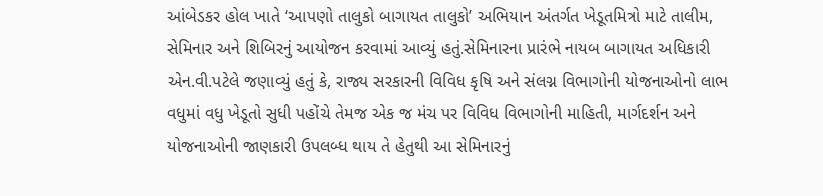આંબેડકર હોલ ખાતે ‘આપણો તાલુકો બાગાયત તાલુકો’ અભિયાન અંતર્ગત ખેડૂતમિત્રો માટે તાલીમ, સેમિનાર અને શિબિરનું આયોજન કરવામાં આવ્યું હતું.સેમિનારના પ્રારંભે નાયબ બાગાયત અધિકારી એન.વી.પટેલે જણાવ્યું હતું કે, રાજ્ય સરકારની વિવિધ કૃષિ અને સંલગ્ન વિભાગોની યોજનાઓનો લાભ વધુમાં વધુ ખેડૂતો સુધી પહોંચે તેમજ એક જ મંચ પર વિવિધ વિભાગોની માહિતી, માર્ગદર્શન અને યોજનાઓની જાણકારી ઉપલબ્ધ થાય તે હેતુથી આ સેમિનારનું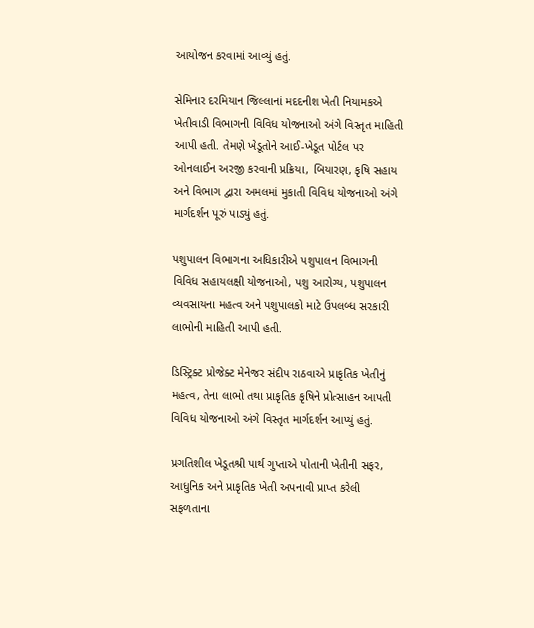આયોજન કરવામાં આવ્યું હતું.

સેમિનાર દરમિયાન જિલ્લાનાં મદદનીશ ખેતી નિયામકએ ખેતીવાડી વિભાગની વિવિધ યોજનાઓ અંગે વિસ્તૃત માહિતી આપી હતી. તેમણે ખેડૂતોને આઈ-ખેડૂત પોર્ટલ પર ઓનલાઈન અરજી કરવાની પ્રક્રિયા, બિયારણ, કૃષિ સહાય અને વિભાગ દ્વારા અમલમાં મુકાતી વિવિધ યોજનાઓ અંગે માર્ગદર્શન પૂરું પાડ્યું હતું.

પશુપાલન વિભાગના અધિકારીએ પશુપાલન વિભાગની વિવિધ સહાયલક્ષી યોજનાઓ, પશુ આરોગ્ય, પશુપાલન વ્યવસાયના મહત્વ અને પશુપાલકો માટે ઉપલબ્ધ સરકારી લાભોની માહિતી આપી હતી.

ડિસ્ટ્રિક્ટ પ્રોજેક્ટ મેનેજર સંદીપ રાઠવાએ પ્રાકૃતિક ખેતીનું મહત્વ, તેના લાભો તથા પ્રાકૃતિક કૃષિને પ્રોત્સાહન આપતી વિવિધ યોજનાઓ અંગે વિસ્તૃત માર્ગદર્શન આપ્યું હતું.

પ્રગતિશીલ ખેડૂતશ્રી પાર્થ ગુપ્તાએ પોતાની ખેતીની સફર, આધુનિક અને પ્રાકૃતિક ખેતી અપનાવી પ્રાપ્ત કરેલી સફળતાના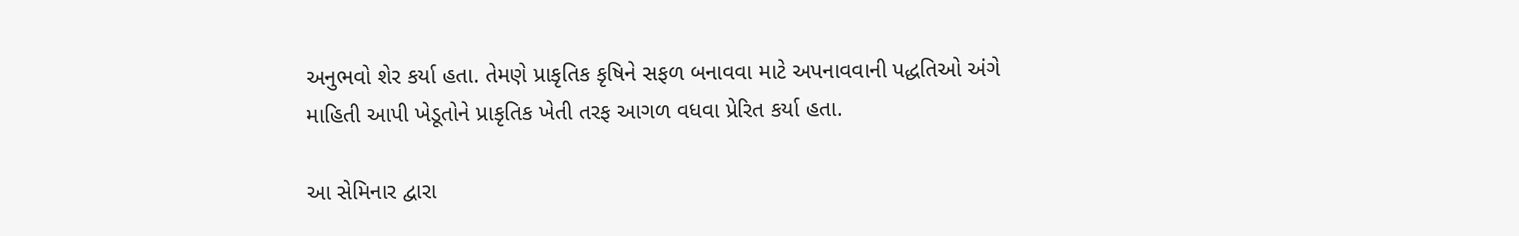અનુભવો શેર કર્યા હતા. તેમણે પ્રાકૃતિક કૃષિને સફળ બનાવવા માટે અપનાવવાની પદ્ધતિઓ અંગે માહિતી આપી ખેડૂતોને પ્રાકૃતિક ખેતી તરફ આગળ વધવા પ્રેરિત કર્યા હતા.

આ સેમિનાર દ્વારા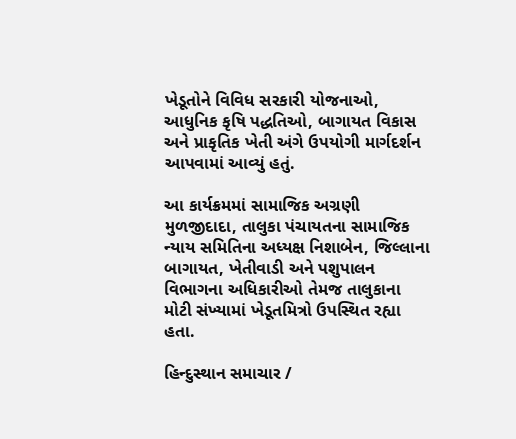ખેડૂતોને વિવિધ સરકારી યોજનાઓ, આધુનિક કૃષિ પદ્ધતિઓ, બાગાયત વિકાસ અને પ્રાકૃતિક ખેતી અંગે ઉપયોગી માર્ગદર્શન આપવામાં આવ્યું હતું.

આ કાર્યક્રમમાં સામાજિક અગ્રણી મુળજીદાદા, તાલુકા પંચાયતના સામાજિક ન્યાય સમિતિના અધ્યક્ષ નિશાબેન, જિલ્લાના બાગાયત, ખેતીવાડી અને પશુપાલન વિભાગના અધિકારીઓ તેમજ તાલુકાના મોટી સંખ્યામાં ખેડૂતમિત્રો ઉપસ્થિત રહ્યા હતા.

હિન્દુસ્થાન સમાચાર /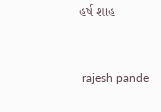હર્ષ શાહ


 rajesh pande